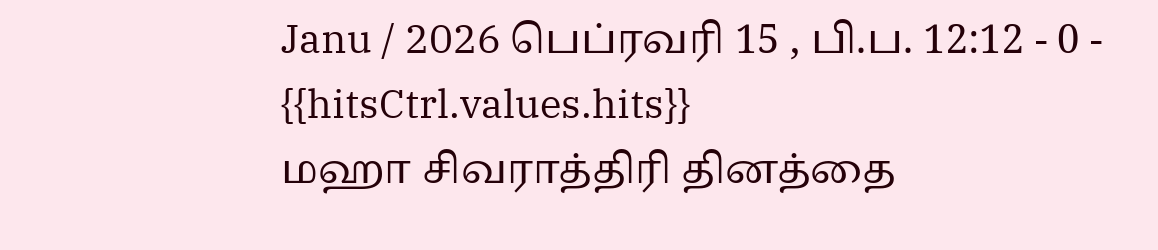Janu / 2026 பெப்ரவரி 15 , பி.ப. 12:12 - 0 - {{hitsCtrl.values.hits}}
மஹா சிவராத்திரி தினத்தை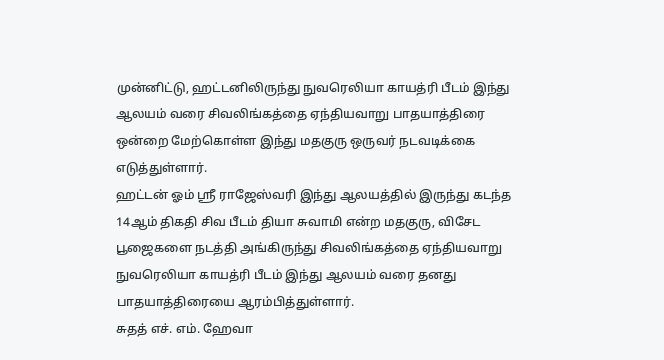முன்னிட்டு, ஹட்டனிலிருந்து நுவரெலியா காயத்ரி பீடம் இந்து ஆலயம் வரை சிவலிங்கத்தை ஏந்தியவாறு பாதயாத்திரை ஒன்றை மேற்கொள்ள இந்து மதகுரு ஒருவர் நடவடிக்கை எடுத்துள்ளார்.
ஹட்டன் ஓம் ஸ்ரீ ராஜேஸ்வரி இந்து ஆலயத்தில் இருந்து கடந்த 14ஆம் திகதி சிவ பீடம் தியா சுவாமி என்ற மதகுரு, விசேட பூஜைகளை நடத்தி அங்கிருந்து சிவலிங்கத்தை ஏந்தியவாறு நுவரெலியா காயத்ரி பீடம் இந்து ஆலயம் வரை தனது பாதயாத்திரையை ஆரம்பித்துள்ளார்.
சுதத் எச். எம். ஹேவா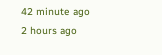42 minute ago
2 hours ago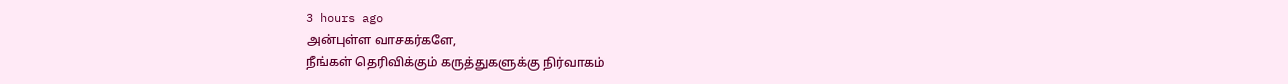3 hours ago
அன்புள்ள வாசகர்களே,
நீங்கள் தெரிவிக்கும் கருத்துகளுக்கு நிர்வாகம்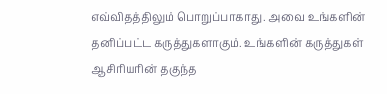எவ்விதத்திலும் பொறுப்பாகாது. அவை உங்களின் தனிப்பட்ட கருத்துகளாகும். உங்களின் கருத்துகள் ஆசிரியரின் தகுந்த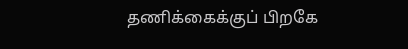தணிக்கைக்குப் பிறகே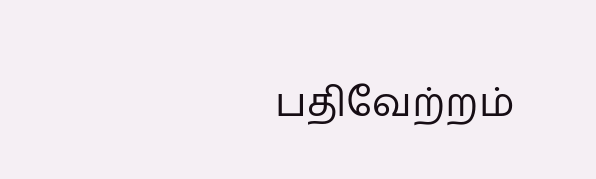பதிவேற்றம்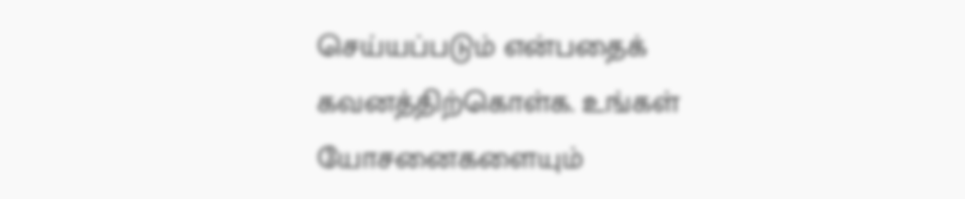செய்யப்படும் என்பதைக் கவனத்திற்கொள்க. உங்கள் யோசனைகளையும்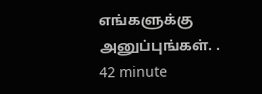எங்களுக்கு அனுப்புங்கள். .
42 minute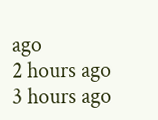ago
2 hours ago
3 hours ago